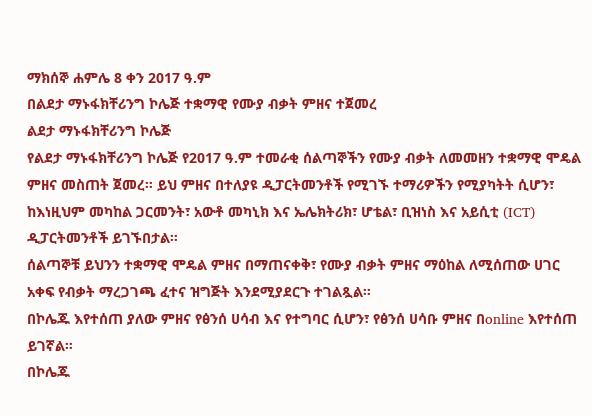ማክሰኞ ሐምሌ 8 ቀን 2017 ዓ.ም
በልደታ ማኑፋክቸሪንግ ኮሌጅ ተቋማዊ የሙያ ብቃት ምዘና ተጀመረ
ልደታ ማኑፋክቸሪንግ ኮሌጅ
የልደታ ማኑፋክቸሪንግ ኮሌጅ የ2017 ዓ.ም ተመራቂ ሰልጣኞችን የሙያ ብቃት ለመመዘን ተቋማዊ ሞዴል ምዘና መስጠት ጀመረ። ይህ ምዘና በተለያዩ ዲፓርትመንቶች የሚገኙ ተማሪዎችን የሚያካትት ሲሆን፣ ከእነዚህም መካከል ጋርመንት፣ አውቶ መካኒክ እና ኤሌክትሪክ፣ ሆቴል፣ ቢዝነስ እና አይሲቲ (ICT) ዲፓርትመንቶች ይገኙበታል።
ሰልጣኞቹ ይህንን ተቋማዊ ሞዴል ምዘና በማጠናቀቅ፣ የሙያ ብቃት ምዘና ማዕከል ለሚሰጠው ሀገር አቀፍ የብቃት ማረጋገጫ ፈተና ዝግጅት እንደሚያደርጉ ተገልጿል።
በኮሌጁ እየተሰጠ ያለው ምዘና የፅንሰ ሀሳብ እና የተግባር ሲሆን፣ የፅንሰ ሀሳቡ ምዘና በonline እየተሰጠ ይገኛል።
በኮሌጁ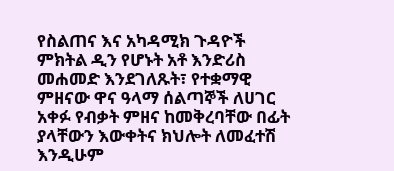የስልጠና እና አካዳሚክ ጉዳዮች ምክትል ዲን የሆኑት አቶ እንድሪስ መሐመድ እንደገለጹት፣ የተቋማዊ ምዘናው ዋና ዓላማ ሰልጣኞች ለሀገር አቀፉ የብቃት ምዘና ከመቅረባቸው በፊት ያላቸውን እውቀትና ክህሎት ለመፈተሽ እንዲሁም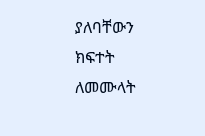ያለባቸውን ክፍተት ለመሙላት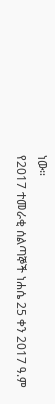ነው።
የ2017 ተመራቂ ሰልጣኞች ነሐሴ 25 ቀን 2017 ዓ.ም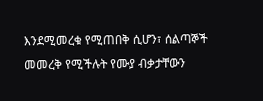እንደሚመረቁ የሚጠበቅ ሲሆን፣ ሰልጣኞች መመረቅ የሚችሉት የሙያ ብቃታቸውን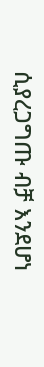ሲያረጋግጡ ብቻ እንደሆነ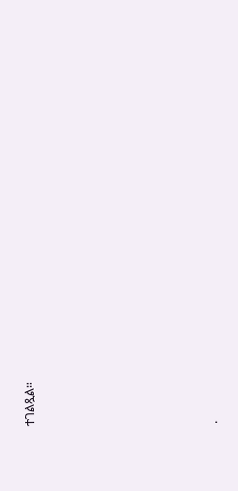ተገልጿል።








.